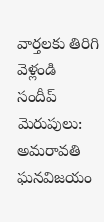వార్తలకు తిరిగి వెళ్లండి
సందీప్ మెరుపులు: అమరావతి ఘనవిజయం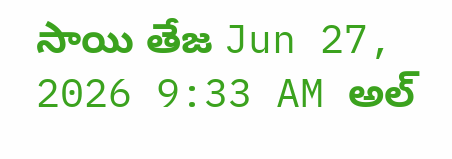సాయి తేజ Jun 27, 2026 9:33 AM అల్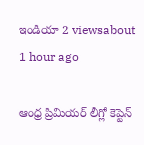ఇండియా 2 viewsabout 1 hour ago

ఆంధ్ర ప్రిమియర్ లీగ్లో కెప్టెన్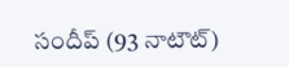సందీప్ (93 నాటౌట్)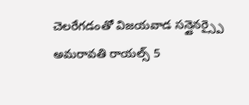చెలరేగడంతో విజయవాడ సన్షైనర్స్పై అమరావతి రాయల్స్ 5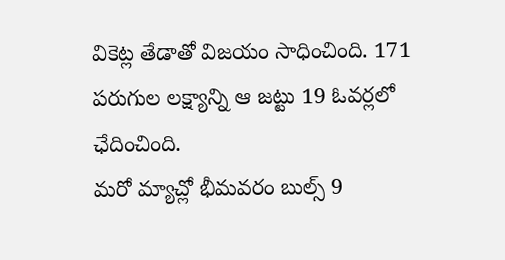వికెట్ల తేడాతో విజయం సాధించింది. 171 పరుగుల లక్ష్యాన్ని ఆ జట్టు 19 ఓవర్లలో ఛేదించింది.
మరో మ్యాచ్లో భీమవరం బుల్స్ 9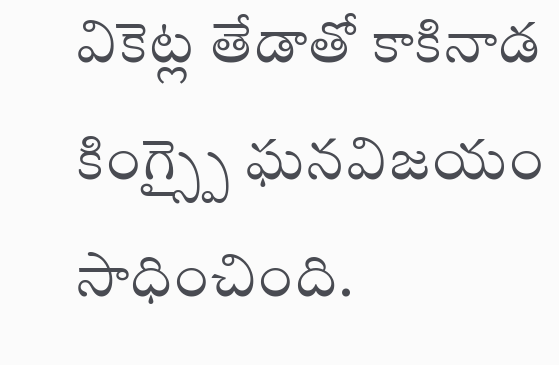వికెట్ల తేడాతో కాకినాడ కింగ్స్పై ఘనవిజయం సాధించింది.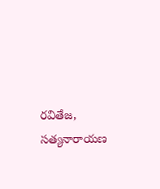రవితేజ, సత్యనారాయణ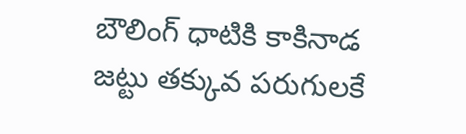బౌలింగ్ ధాటికి కాకినాడ జట్టు తక్కువ పరుగులకే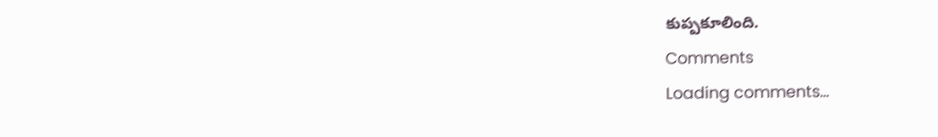కుప్పకూలింది.
Comments
Loading comments...